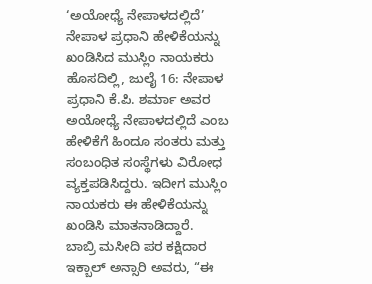‘ಅಯೋಧ್ಯೆ ನೇಪಾಳದಲ್ಲಿದೆ’ ನೇಪಾಳ ಪ್ರಧಾನಿ ಹೇಳಿಕೆಯನ್ನು ಖಂಡಿಸಿದ ಮುಸ್ಲಿಂ ನಾಯಕರು
ಹೊಸದಿಲ್ಲಿ, ಜುಲೈ 16: ನೇಪಾಳ ಪ್ರಧಾನಿ ಕೆ.ಪಿ. ಶರ್ಮಾ ಅವರ ಅಯೋಧ್ಯೆ ನೇಪಾಳದಲ್ಲಿದೆ ಎಂಬ ಹೇಳಿಕೆಗೆ ಹಿಂದೂ ಸಂತರು ಮತ್ತು ಸಂಬಂಧಿತ ಸಂಸ್ಥೆಗಳು ವಿರೋಧ ವ್ಯಕ್ತಪಡಿಸಿದ್ದರು. ಇದೀಗ ಮುಸ್ಲಿಂ ನಾಯಕರು ಈ ಹೇಳಿಕೆಯನ್ನು ಖಂಡಿಸಿ ಮಾತನಾಡಿದ್ದಾರೆ.
ಬಾಬ್ರಿ ಮಸೀದಿ ಪರ ಕಕ್ಷಿದಾರ ಇಕ್ಬಾಲ್ ಅನ್ಸಾರಿ ಅವರು, “ಈ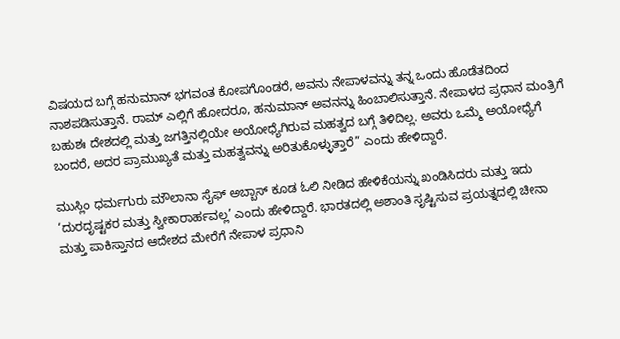ವಿಷಯದ ಬಗ್ಗೆ ಹನುಮಾನ್ ಭಗವಂತ ಕೋಪಗೊಂಡರೆ, ಅವನು ನೇಪಾಳವನ್ನು ತನ್ನ ಒಂದು ಹೊಡೆತದಿಂದ ನಾಶಪಡಿಸುತ್ತಾನೆ. ರಾಮ್ ಎಲ್ಲಿಗೆ ಹೋದರೂ, ಹನುಮಾನ್ ಅವನನ್ನು ಹಿಂಬಾಲಿಸುತ್ತಾನೆ. ನೇಪಾಳದ ಪ್ರಧಾನ ಮಂತ್ರಿಗೆ ಬಹುಶಃ ದೇಶದಲ್ಲಿ ಮತ್ತು ಜಗತ್ತಿನಲ್ಲಿಯೇ ಅಯೋಧ್ಯೆಗಿರುವ ಮಹತ್ವದ ಬಗ್ಗೆ ತಿಳಿದಿಲ್ಲ. ಅವರು ಒಮ್ಮೆ ಅಯೋಧ್ಯೆಗೆ ಬಂದರೆ, ಅದರ ಪ್ರಾಮುಖ್ಯತೆ ಮತ್ತು ಮಹತ್ವವನ್ನು ಅರಿತುಕೊಳ್ಳುತ್ತಾರೆ” ಎಂದು ಹೇಳಿದ್ದಾರೆ.

ಮುಸ್ಲಿಂ ಧರ್ಮಗುರು ಮೌಲಾನಾ ಸೈಫ್ ಅಬ್ಬಾಸ್ ಕೂಡ ಓಲಿ ನೀಡಿದ ಹೇಳಿಕೆಯನ್ನು ಖಂಡಿಸಿದರು ಮತ್ತು ಇದು ‘ದುರದೃಷ್ಟಕರ ಮತ್ತು ಸ್ವೀಕಾರಾರ್ಹವಲ್ಲ’ ಎಂದು ಹೇಳಿದ್ದಾರೆ. ಭಾರತದಲ್ಲಿ ಅಶಾಂತಿ ಸೃಷ್ಟಿಸುವ ಪ್ರಯತ್ನದಲ್ಲಿ ಚೀನಾ ಮತ್ತು ಪಾಕಿಸ್ತಾನದ ಆದೇಶದ ಮೇರೆಗೆ ನೇಪಾಳ ಪ್ರಧಾನಿ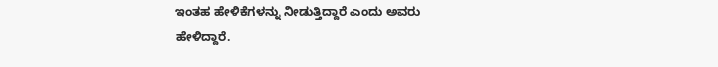ಇಂತಹ ಹೇಳಿಕೆಗಳನ್ನು ನೀಡುತ್ತಿದ್ದಾರೆ ಎಂದು ಅವರು ಹೇಳಿದ್ದಾರೆ.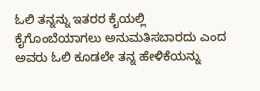ಓಲಿ ತನ್ನನ್ನು ಇತರರ ಕೈಯಲ್ಲಿ ಕೈಗೊಂಬೆಯಾಗಲು ಅನುಮತಿಸಬಾರದು ಎಂದ ಅವರು ಓಲಿ ಕೂಡಲೇ ತನ್ನ ಹೇಳಿಕೆಯನ್ನು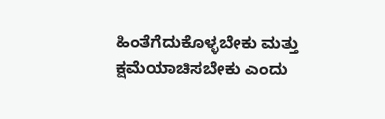ಹಿಂತೆಗೆದುಕೊಳ್ಳಬೇಕು ಮತ್ತು ಕ್ಷಮೆಯಾಚಿಸಬೇಕು ಎಂದು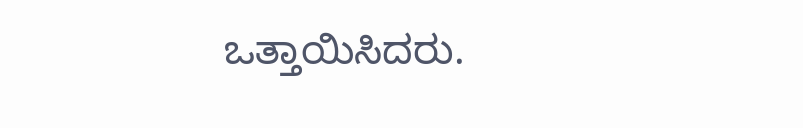ಒತ್ತಾಯಿಸಿದರು.